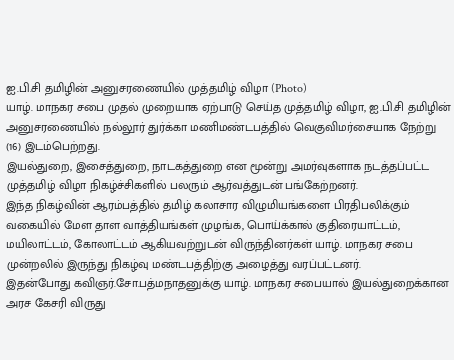ஐ.பி.சி தமிழின் அனுசரணையில் முத்தமிழ் விழா (Photo)
யாழ். மாநகர சபை முதல் முறையாக ஏற்பாடு செய்த முத்தமிழ் விழா, ஐ.பி.சி தமிழின் அனுசரணையில் நல்லூர் துர்க்கா மணிமண்டபத்தில் வெகுவிமர்சையாக நேற்று (16) இடம்பெற்றது.
இயல்துறை, இசைத்துறை, நாடகத்துறை என மூன்று அமர்வுகளாக நடத்தப்பட்ட முத்தமிழ் விழா நிகழ்ச்சிகளில் பலரும் ஆர்வத்துடன் பங்கேற்றனர்.
இந்த நிகழ்வின் ஆரம்பத்தில் தமிழ் கலாசார விழுமியங்களை பிரதிபலிக்கும் வகையில் மேள தாள வாத்தியங்கள் முழங்க, பொய்க்கால் குதிரையாட்டம், மயிலாட்டம், கோலாட்டம் ஆகியவற்றுடன் விருந்தினர்கள் யாழ். மாநகர சபை முன்றலில் இருந்து நிகழ்வு மண்டபத்திற்கு அழைத்து வரப்பட்டனர்.
இதன்போது கவிஞர்.சோ.பத்மநாதனுக்கு யாழ். மாநகர சபையால் இயல்துறைக்கான அரச கேசரி விருது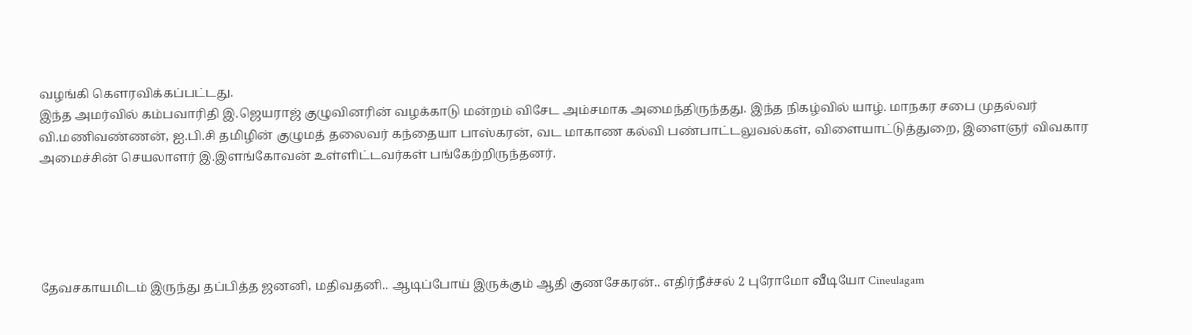வழங்கி கௌரவிக்கப்பட்டது.
இந்த அமர்வில் கம்பவாரிதி இ.ஜெயராஜ் குழுவினரின் வழக்காடு மன்றம் விசேட அம்சமாக அமைந்திருந்தது. இந்த நிகழ்வில் யாழ். மாநகர சபை முதல்வர் வி.மணிவண்ணன், ஐ.பி.சி தமிழின் குழுமத் தலைவர் கந்தையா பாஸ்கரன், வட மாகாண கல்வி பண்பாட்டலுவல்கள், விளையாட்டுத்துறை, இளைஞர் விவகார அமைச்சின் செயலாளர் இ.இளங்கோவன் உள்ளிட்டவர்கள் பங்கேற்றிருந்தனர்.





தேவசகாயமிடம் இருந்து தப்பித்த ஜனனி, மதிவதனி.. ஆடிப்போய் இருக்கும் ஆதி குணசேகரன்.. எதிர்நீச்சல் 2 புரோமோ வீடியோ Cineulagam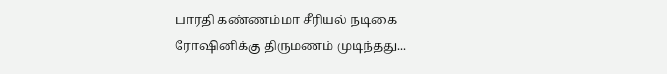பாரதி கண்ணம்மா சீரியல் நடிகை ரோஷினிக்கு திருமணம் முடிந்தது...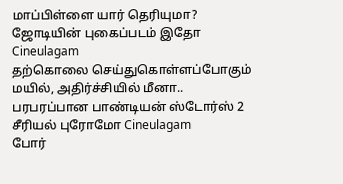மாப்பிள்ளை யார் தெரியுமா? ஜோடியின் புகைப்படம் இதோ Cineulagam
தற்கொலை செய்துகொள்ளப்போகும் மயில், அதிர்ச்சியில் மீனா.. பரபரப்பான பாண்டியன் ஸ்டோர்ஸ் 2 சீரியல் புரோமோ Cineulagam
போர்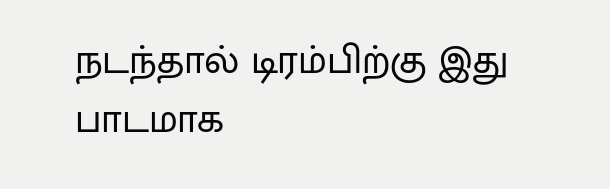நடந்தால் டிரம்பிற்கு இது பாடமாக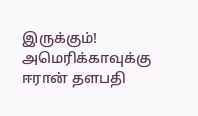இருக்கும்! அமெரிக்காவுக்கு ஈரான் தளபதி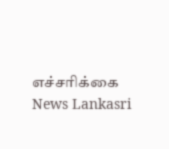எச்சரிக்கை News Lankasri